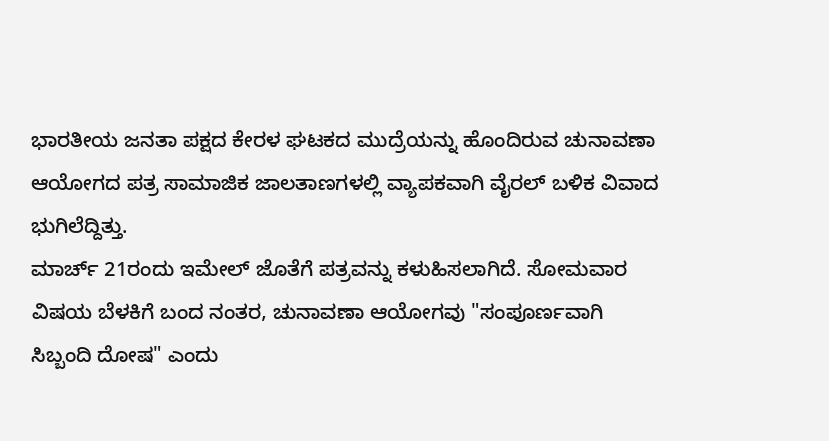ಭಾರತೀಯ ಜನತಾ ಪಕ್ಷದ ಕೇರಳ ಘಟಕದ ಮುದ್ರೆಯನ್ನು ಹೊಂದಿರುವ ಚುನಾವಣಾ ಆಯೋಗದ ಪತ್ರ ಸಾಮಾಜಿಕ ಜಾಲತಾಣಗಳಲ್ಲಿ ವ್ಯಾಪಕವಾಗಿ ವೈರಲ್ ಬಳಿಕ ವಿವಾದ ಭುಗಿಲೆದ್ದಿತ್ತು.
ಮಾರ್ಚ್ 21ರಂದು ಇಮೇಲ್ ಜೊತೆಗೆ ಪತ್ರವನ್ನು ಕಳುಹಿಸಲಾಗಿದೆ. ಸೋಮವಾರ ವಿಷಯ ಬೆಳಕಿಗೆ ಬಂದ ನಂತರ, ಚುನಾವಣಾ ಆಯೋಗವು "ಸಂಪೂರ್ಣವಾಗಿ ಸಿಬ್ಬಂದಿ ದೋಷ" ಎಂದು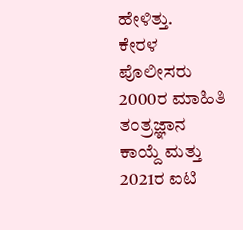ಹೇಳಿತ್ತು.
ಕೇರಳ ಪೊಲೀಸರು 2000ರ ಮಾಹಿತಿ ತಂತ್ರಜ್ಞಾನ ಕಾಯ್ದೆ ಮತ್ತು 2021ರ ಐಟಿ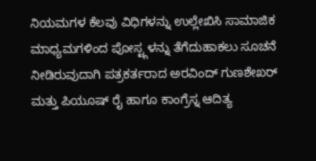ನಿಯಮಗಳ ಕೆಲವು ವಿಧಿಗಳನ್ನು ಉಲ್ಲೇಖಿಸಿ ಸಾಮಾಜಿಕ ಮಾಧ್ಯಮಗಳಿಂದ ಪೋಸ್ಟ್ಗಳನ್ನು ತೆಗೆದುಹಾಕಲು ಸೂಚನೆ ನೀಡಿರುವುದಾಗಿ ಪತ್ರಕರ್ತರಾದ ಅರವಿಂದ್ ಗುಣಶೇಖರ್ ಮತ್ತು ಪಿಯೂಷ್ ರೈ ಹಾಗೂ ಕಾಂಗ್ರೆಸ್ನ ಆದಿತ್ಯ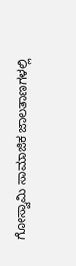ಗೋಸ್ವಾಮಿ ಸಾಮಾಜಿಕ ಜಾಲತಾಣಗಳಲ್ಲಿ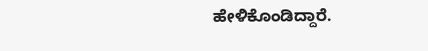ಹೇಳಿಕೊಂಡಿದ್ದಾರೆ.